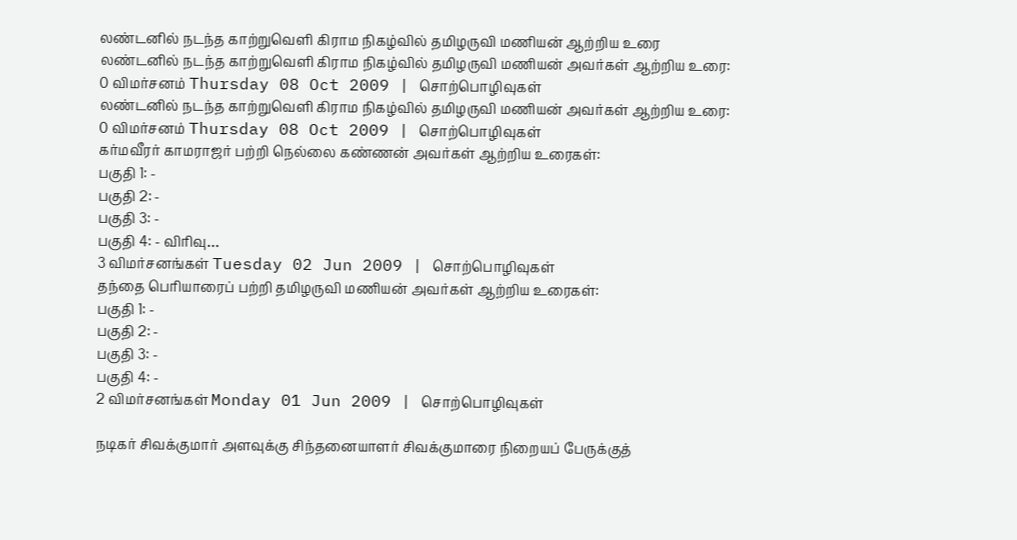லண்டனில் நடந்த காற்றுவெளி கிராம நிகழ்வில் தமிழருவி மணியன் ஆற்றிய உரை
லண்டனில் நடந்த காற்றுவெளி கிராம நிகழ்வில் தமிழருவி மணியன் அவர்கள் ஆற்றிய உரை:
0 விமர்சனம் Thursday 08 Oct 2009 | சொற்பொழிவுகள்
லண்டனில் நடந்த காற்றுவெளி கிராம நிகழ்வில் தமிழருவி மணியன் அவர்கள் ஆற்றிய உரை:
0 விமர்சனம் Thursday 08 Oct 2009 | சொற்பொழிவுகள்
கர்மவீரர் காமராஜர் பற்றி நெல்லை கண்ணன் அவர்கள் ஆற்றிய உரைகள்:
பகுதி 1: -
பகுதி 2: -
பகுதி 3: -
பகுதி 4: - விரிவு…
3 விமர்சனங்கள் Tuesday 02 Jun 2009 | சொற்பொழிவுகள்
தந்தை பெரியாரைப் பற்றி தமிழருவி மணியன் அவர்கள் ஆற்றிய உரைகள்:
பகுதி 1: -
பகுதி 2: -
பகுதி 3: -
பகுதி 4: -
2 விமர்சனங்கள் Monday 01 Jun 2009 | சொற்பொழிவுகள்

நடிகர் சிவக்குமார் அளவுக்கு சிந்தனையாளர் சிவக்குமாரை நிறையப் பேருக்குத்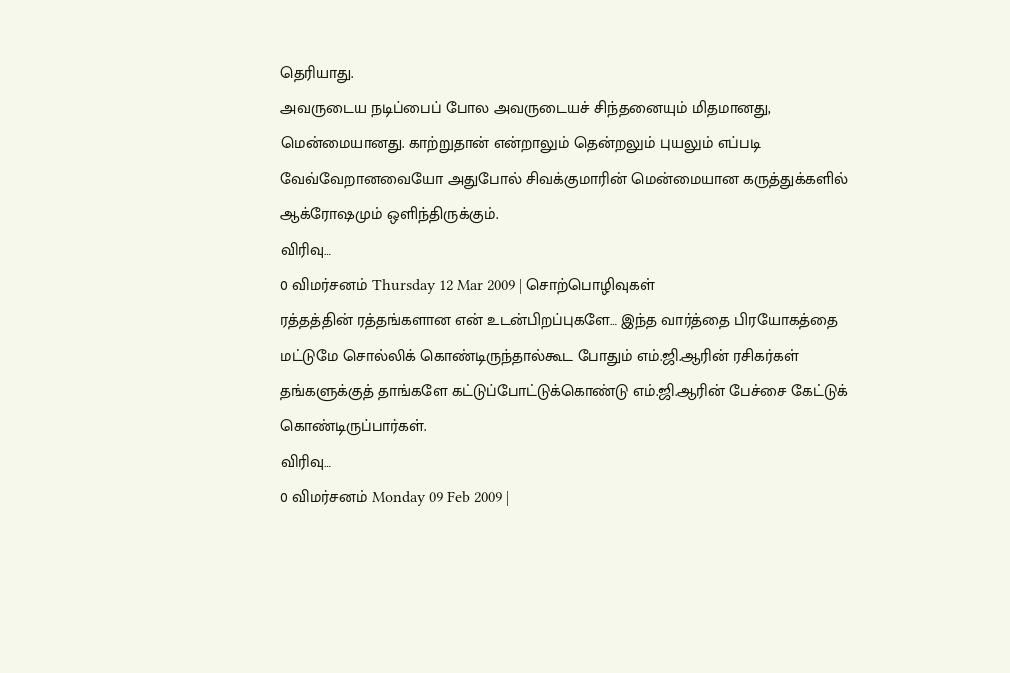தெரியாது.
அவருடைய நடிப்பைப் போல அவருடையச் சிந்தனையும் மிதமானது, மென்மையானது. காற்றுதான் என்றாலும் தென்றலும் புயலும் எப்படி வேவ்வேறானவையோ அதுபோல் சிவக்குமாரின் மென்மையான கருத்துக்களில் ஆக்ரோஷமும் ஒளிந்திருக்கும்.
விரிவு…
0 விமர்சனம் Thursday 12 Mar 2009 | சொற்பொழிவுகள்
ரத்தத்தின் ரத்தங்களான என் உடன்பிறப்புகளே… இந்த வார்த்தை பிரயோகத்தை மட்டுமே சொல்லிக் கொண்டிருந்தால்கூட போதும் எம்.ஜி.ஆரின் ரசிகர்கள் தங்களுக்குத் தாங்களே கட்டுப்போட்டுக்கொண்டு எம்.ஜி.ஆரின் பேச்சை கேட்டுக் கொண்டிருப்பார்கள்.
விரிவு…
0 விமர்சனம் Monday 09 Feb 2009 |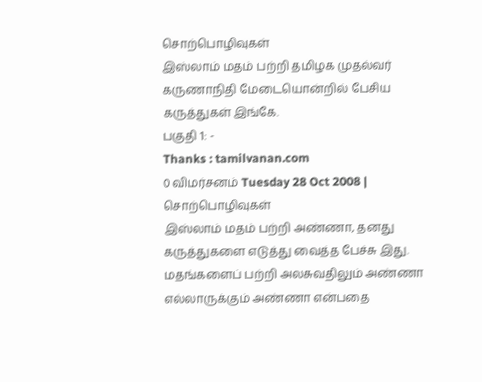சொற்பொழிவுகள்
இஸ்லாம் மதம் பற்றி தமிழக முதல்வர் கருணாநிதி மேடையொன்றில் பேசிய கருத்துகள் இங்கே.
பகுதி 1: -
Thanks : tamilvanan.com
0 விமர்சனம் Tuesday 28 Oct 2008 | சொற்பொழிவுகள்
இஸ்லாம் மதம் பற்றி அண்ணா, தனது கருத்துகளை எடுத்து வைத்த பேச்சு இது. மதங்களைப் பற்றி அலசுவதிலும் அண்ணா எல்லாருக்கும் அண்ணா என்பதை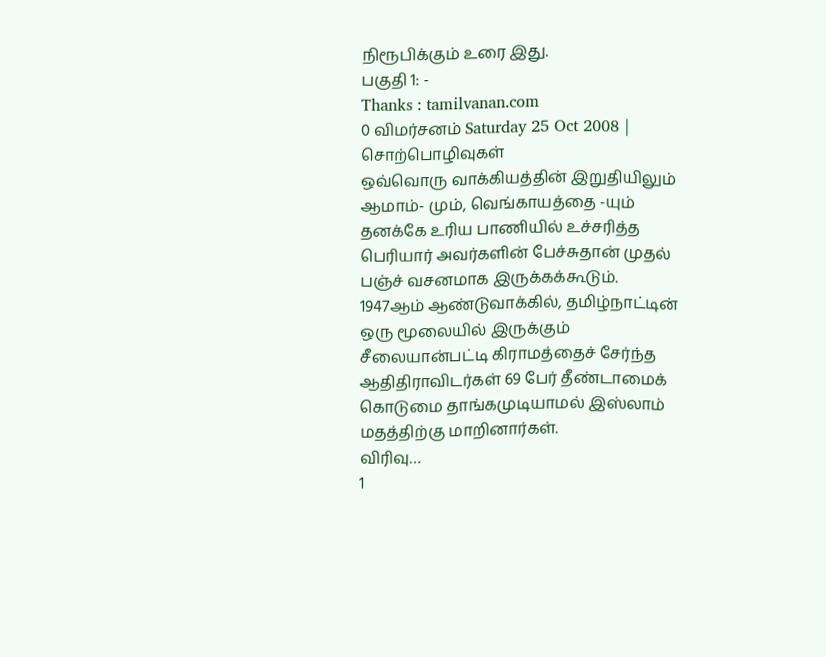நிரூபிக்கும் உரை இது.
பகுதி 1: -
Thanks : tamilvanan.com
0 விமர்சனம் Saturday 25 Oct 2008 | சொற்பொழிவுகள்
ஒவ்வொரு வாக்கியத்தின் இறுதியிலும் ஆமாம்- மும், வெங்காயத்தை -யும் தனக்கே உரிய பாணியில் உச்சரித்த பெரியார் அவர்களின் பேச்சுதான் முதல் பஞ்ச் வசனமாக இருக்கக்கூடும்.
1947ஆம் ஆண்டுவாக்கில், தமிழ்நாட்டின் ஒரு மூலையில் இருக்கும் சீலையான்பட்டி கிராமத்தைச் சேர்ந்த ஆதிதிராவிடர்கள் 69 பேர் தீண்டாமைக் கொடுமை தாங்கமுடியாமல் இஸ்லாம் மதத்திற்கு மாறினார்கள்.
விரிவு…
1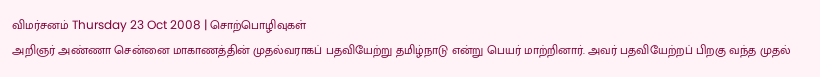விமர்சனம் Thursday 23 Oct 2008 | சொற்பொழிவுகள்
அறிஞர் அண்ணா சென்னை மாகாணத்தின் முதல்வராகப் பதவியேற்று தமிழ்நாடு என்று பெயர் மாற்றினார். அவர் பதவியேற்றப் பிறகு வந்த முதல்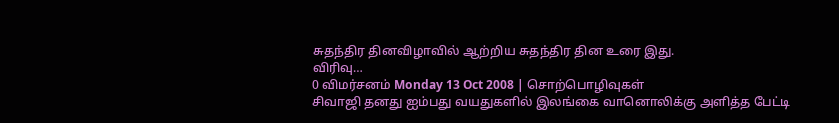சுதந்திர தினவிழாவில் ஆற்றிய சுதந்திர தின உரை இது.
விரிவு…
0 விமர்சனம் Monday 13 Oct 2008 | சொற்பொழிவுகள்
சிவாஜி தனது ஐம்பது வயதுகளில் இலங்கை வானொலிக்கு அளித்த பேட்டி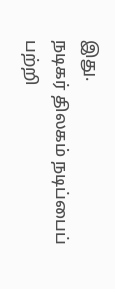இது.
நடிகர் திலகம் நடிப்பைப் பற்றி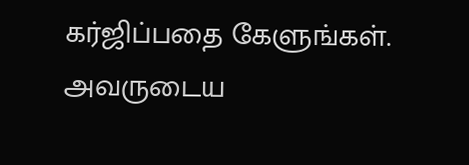கர்ஜிப்பதை கேளுங்கள்.
அவருடைய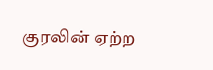குரலின் ஏற்ற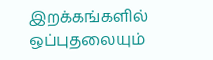இறக்கங்களில் ஒப்புதலையும்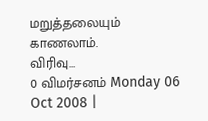மறுத்தலையும் காணலாம்.
விரிவு…
0 விமர்சனம் Monday 06 Oct 2008 |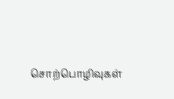சொற்பொழிவுகள்